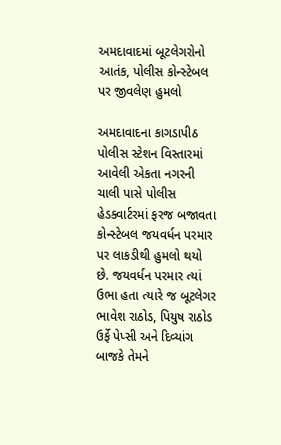અમદાવાદમાં બૂટલેગરોનો આતંક, પોલીસ કોન્સ્ટેબલ પર જીવલેણ હુમલો

અમદાવાદના કાગડાપીઠ પોલીસ સ્ટેશન વિસ્તારમાં આવેલી એકતા નગરની ચાલી પાસે પોલીસ હેડક્વાર્ટરમાં ફરજ બજાવતા કોન્સ્ટેબલ જયવર્ધન પરમાર પર લાકડીથી હુમલો થયો છે. જયવર્ધન પરમાર ત્યાં ઉભા હતા ત્યારે જ બૂટલેગર ભાવેશ રાઠોડ, પિયુષ રાઠોડ ઉર્ફે પેપ્સી અને દિવ્યાંગ બાજકે તેમને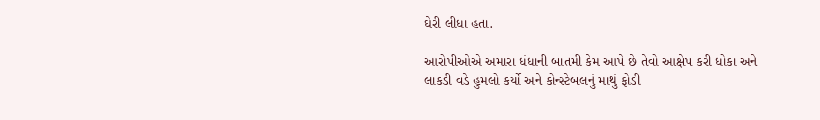ઘેરી લીધા હતા.

આરોપીઓએ અમારા ધંધાની બાતમી કેમ આપે છે તેવો આક્ષેપ કરી ધોકા અને લાકડી વડે હુમલો કર્યો અને કોન્સ્ટેબલનું માથું ફોડી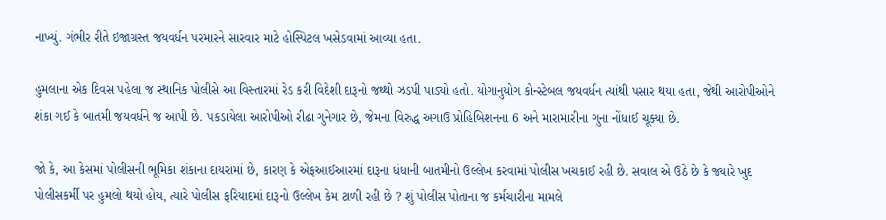નાખ્યું. ગંભીર રીતે ઇજાગ્રસ્ત જયવર્ધન પરમારને સારવાર માટે હોસ્પિટલ ખસેડવામાં આવ્યા હતા.

હુમલાના એક દિવસ પહેલા જ સ્થાનિક પોલીસે આ વિસ્તારમાં રેડ કરી વિદેશી દારૂનો જથ્થો ઝડપી પાડ્યો હતો. યોગાનુયોગ કોન્સ્ટેબલ જયવર્ધન ત્યાંથી પસાર થયા હતા, જેથી આરોપીઓને શંકા ગઈ કે બાતમી જયવર્ધને જ આપી છે. પકડાયેલા આરોપીઓ રીઢા ગુનેગાર છે, જેમના વિરુદ્ધ અગાઉ પ્રોહિબિશનના 6 અને મારામારીના ગુના નોંધાઈ ચૂક્યા છે.

જો કે, આ કેસમાં પોલીસની ભૂમિકા શંકાના દાયરામાં છે, કારણ કે એફઆઈઆરમાં દારૂના ધંધાની બાતમીનો ઉલ્લેખ કરવામાં પોલીસ ખચકાઈ રહી છે. સવાલ એ ઉઠે છે કે જ્યારે ખુદ પોલીસકર્મી પર હુમલો થયો હોય, ત્યારે પોલીસ ફરિયાદમાં દારૂનો ઉલ્લેખ કેમ ટાળી રહી છે ? શું પોલીસ પોતાના જ કર્મચારીના મામલે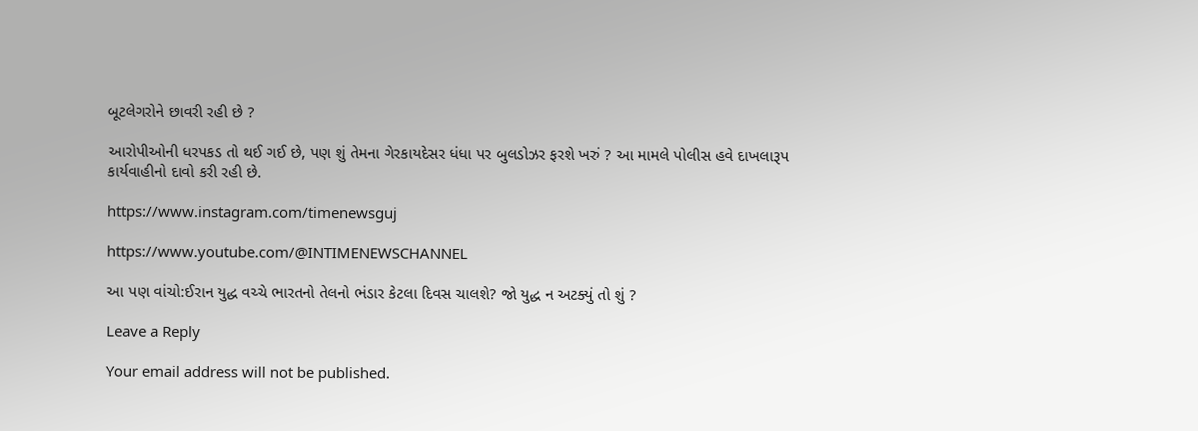બૂટલેગરોને છાવરી રહી છે ?

આરોપીઓની ધરપકડ તો થઈ ગઈ છે, પણ શું તેમના ગેરકાયદેસર ધંધા પર બુલડોઝર ફરશે ખરું ? આ મામલે પોલીસ હવે દાખલારૂપ કાર્યવાહીનો દાવો કરી રહી છે.

https://www.instagram.com/timenewsguj

https://www.youtube.com/@INTIMENEWSCHANNEL

આ પણ વાંચો:ઈરાન યુદ્ધ વચ્ચે ભારતનો તેલનો ભંડાર કેટલા દિવસ ચાલશે? જો યુદ્ધ ન અટક્યું તો શું ?

Leave a Reply

Your email address will not be published.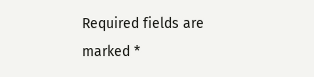Required fields are marked *